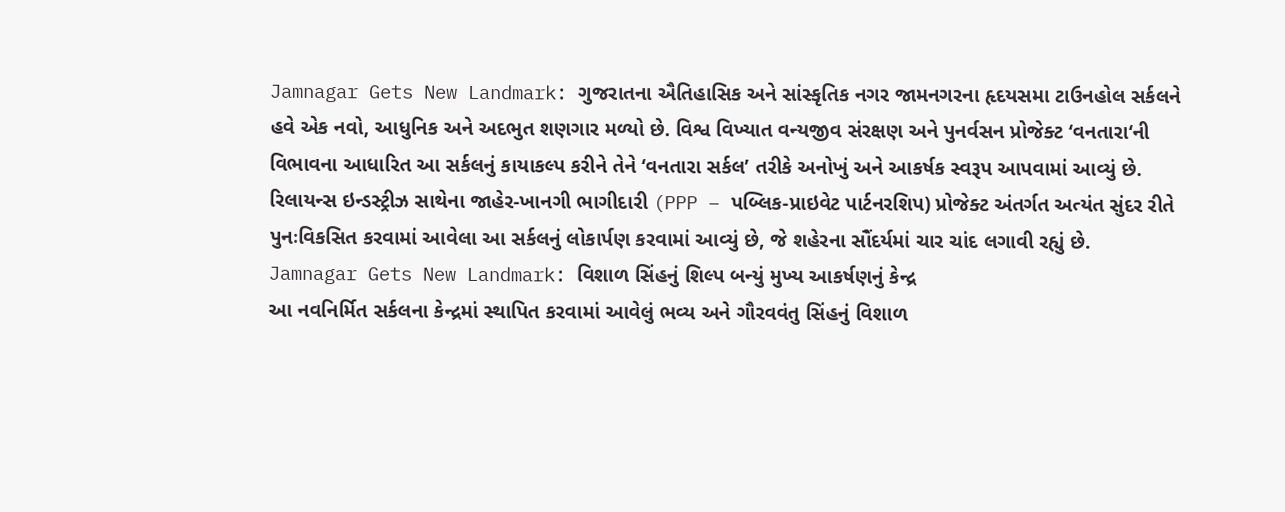Jamnagar Gets New Landmark: ગુજરાતના ઐતિહાસિક અને સાંસ્કૃતિક નગર જામનગરના હૃદયસમા ટાઉનહોલ સર્કલને હવે એક નવો, આધુનિક અને અદભુત શણગાર મળ્યો છે. વિશ્વ વિખ્યાત વન્યજીવ સંરક્ષણ અને પુનર્વસન પ્રોજેક્ટ ‘વનતારા‘ની વિભાવના આધારિત આ સર્કલનું કાયાકલ્પ કરીને તેને ‘વનતારા સર્કલ’ તરીકે અનોખું અને આકર્ષક સ્વરૂપ આપવામાં આવ્યું છે. રિલાયન્સ ઇન્ડસ્ટ્રીઝ સાથેના જાહેર-ખાનગી ભાગીદારી (PPP – પબ્લિક-પ્રાઇવેટ પાર્ટનરશિપ) પ્રોજેક્ટ અંતર્ગત અત્યંત સુંદર રીતે પુનઃવિકસિત કરવામાં આવેલા આ સર્કલનું લોકાર્પણ કરવામાં આવ્યું છે, જે શહેરના સૌંદર્યમાં ચાર ચાંદ લગાવી રહ્યું છે.
Jamnagar Gets New Landmark: વિશાળ સિંહનું શિલ્પ બન્યું મુખ્ય આકર્ષણનું કેન્દ્ર
આ નવનિર્મિત સર્કલના કેન્દ્રમાં સ્થાપિત કરવામાં આવેલું ભવ્ય અને ગૌરવવંતુ સિંહનું વિશાળ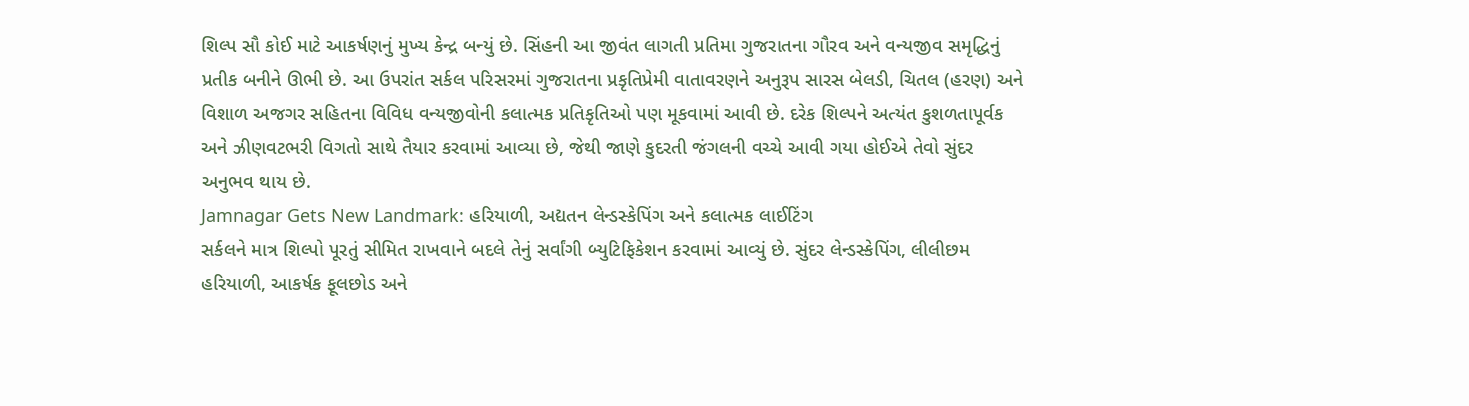શિલ્પ સૌ કોઈ માટે આકર્ષણનું મુખ્ય કેન્દ્ર બન્યું છે. સિંહની આ જીવંત લાગતી પ્રતિમા ગુજરાતના ગૌરવ અને વન્યજીવ સમૃદ્ધિનું પ્રતીક બનીને ઊભી છે. આ ઉપરાંત સર્કલ પરિસરમાં ગુજરાતના પ્રકૃતિપ્રેમી વાતાવરણને અનુરૂપ સારસ બેલડી, ચિતલ (હરણ) અને વિશાળ અજગર સહિતના વિવિધ વન્યજીવોની કલાત્મક પ્રતિકૃતિઓ પણ મૂકવામાં આવી છે. દરેક શિલ્પને અત્યંત કુશળતાપૂર્વક અને ઝીણવટભરી વિગતો સાથે તૈયાર કરવામાં આવ્યા છે, જેથી જાણે કુદરતી જંગલની વચ્ચે આવી ગયા હોઈએ તેવો સુંદર અનુભવ થાય છે.
Jamnagar Gets New Landmark: હરિયાળી, અદ્યતન લેન્ડસ્કેપિંગ અને કલાત્મક લાઈટિંગ
સર્કલને માત્ર શિલ્પો પૂરતું સીમિત રાખવાને બદલે તેનું સર્વાંગી બ્યુટિફિકેશન કરવામાં આવ્યું છે. સુંદર લેન્ડસ્કેપિંગ, લીલીછમ હરિયાળી, આકર્ષક ફૂલછોડ અને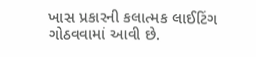ખાસ પ્રકારની કલાત્મક લાઈટિંગ ગોઠવવામાં આવી છે.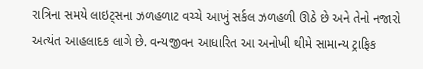રાત્રિના સમયે લાઇટ્સના ઝળહળાટ વચ્ચે આખું સર્કલ ઝળહળી ઊઠે છે અને તેનો નજારો અત્યંત આહલાદક લાગે છે. વન્યજીવન આધારિત આ અનોખી થીમે સામાન્ય ટ્રાફિક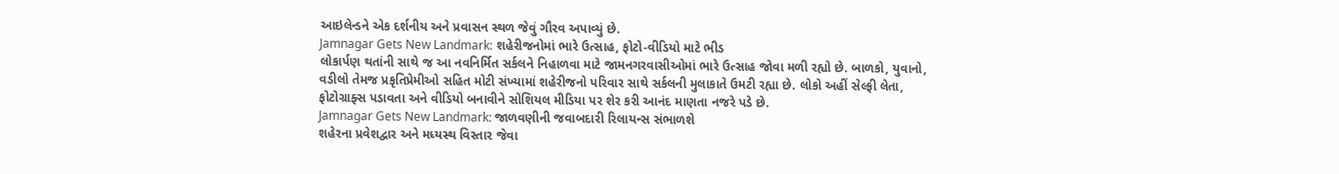આઇલેન્ડને એક દર્શનીય અને પ્રવાસન સ્થળ જેવું ગૌરવ અપાવ્યું છે.
Jamnagar Gets New Landmark: શહેરીજનોમાં ભારે ઉત્સાહ, ફોટો-વીડિયો માટે ભીડ
લોકાર્પણ થતાંની સાથે જ આ નવનિર્મિત સર્કલને નિહાળવા માટે જામનગરવાસીઓમાં ભારે ઉત્સાહ જોવા મળી રહ્યો છે. બાળકો, યુવાનો, વડીલો તેમજ પ્રકૃતિપ્રેમીઓ સહિત મોટી સંખ્યામાં શહેરીજનો પરિવાર સાથે સર્કલની મુલાકાતે ઉમટી રહ્યા છે. લોકો અહીં સેલ્ફી લેતા, ફોટોગ્રાફ્સ પડાવતા અને વીડિયો બનાવીને સોશિયલ મીડિયા પર શેર કરી આનંદ માણતા નજરે પડે છે.
Jamnagar Gets New Landmark: જાળવણીની જવાબદારી રિલાયન્સ સંભાળશે
શહેરના પ્રવેશદ્વાર અને મધ્યસ્થ વિસ્તાર જેવા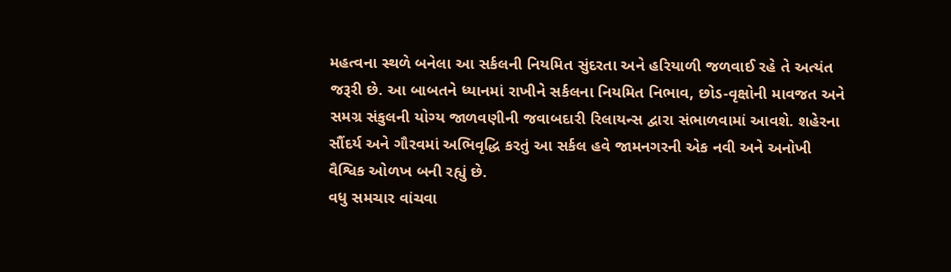મહત્વના સ્થળે બનેલા આ સર્કલની નિયમિત સુંદરતા અને હરિયાળી જળવાઈ રહે તે અત્યંત જરૂરી છે. આ બાબતને ધ્યાનમાં રાખીને સર્કલના નિયમિત નિભાવ, છોડ-વૃક્ષોની માવજત અને સમગ્ર સંકુલની યોગ્ય જાળવણીની જવાબદારી રિલાયન્સ દ્વારા સંભાળવામાં આવશે. શહેરના સૌંદર્ય અને ગૌરવમાં અભિવૃદ્ધિ કરતું આ સર્કલ હવે જામનગરની એક નવી અને અનોખી વૈશ્વિક ઓળખ બની રહ્યું છે.
વધુ સમચાર વાંચવા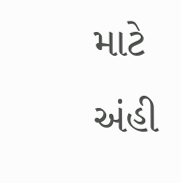માટે અંહી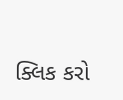ક્લિક કરો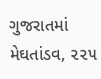ગુજરાતમાં મેઘતાંડવ, ૨૨૫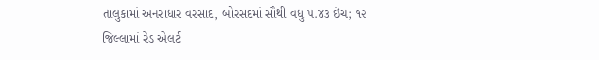તાલુકામાં અનરાધાર વરસાદ, બોરસદમાં સૌથી વધુ ૫.૪૩ ઇંચ; ૧૨ જિલ્લામાં રેડ એલર્ટ